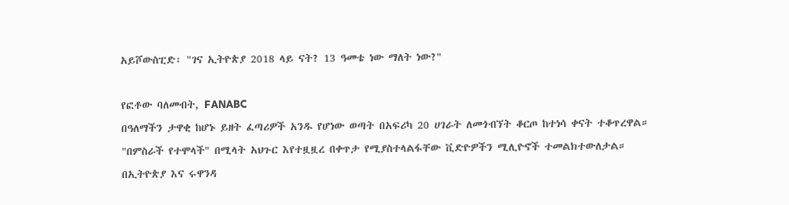አይሾውስፒድ፡ "ገና ኢትዮጵያ 2018 ላይ ናት? 13 ዓመቴ ነው ማለት ነው?"

የፎቶው ባለመብት, FANABC
በዓለማችን ታዋቂ ከሆኑ ይዘት ፈጣሪዎች አንዱ የሆነው ወጣት በአፍሪካ 20 ሀገራት ለመጎብኘት ቆርጦ ከተነሳ ቀናት ተቆጥረዋል።
"በምስራች የተሞላች" በሚላት አህጉር እየተዟዟረ በቀጥታ የሚያስተላልፋቸው ቪድዮዎችን ሚሊዮኖች ተመልክተውለታል።
በኢትዮጵያ እና ሩዋንዳ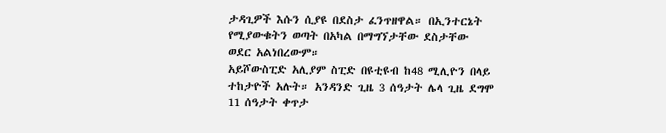ታዳጊዎች እሱን ሲያዩ በደስታ ፈንጥዘዋል። በኢንተርኔት የሚያውቁትን ወጣት በአካል በማግኘታቸው ደስታቸው ወደር አልነበረውም።
አይሾውስፒድ አሊያም ስፒድ በዩቲዩብ ከ48 ሚሊዮን በላይ ተከታዮች አሉት። አንዳንድ ጊዜ 3 ሰዓታት ሌላ ጊዜ ደግሞ 11 ሰዓታት ቀጥታ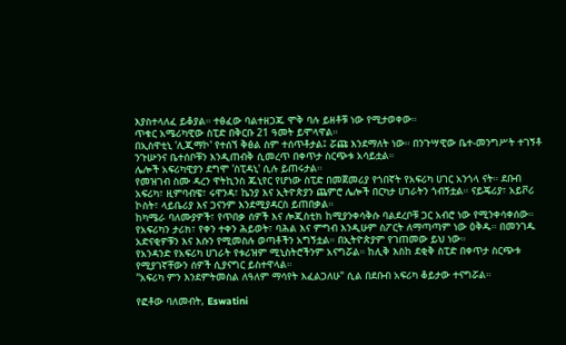እያስተላለፈ ይቆያል። ተፅፈው ባልተዘጋጁ ሞቅ ባሉ ይዘቶቹ ነው የሚታወቀው።
ጥቁር አሜሪካዊው ስፒድ በቅርቡ 21 ዓመት ይሞላዋል።
በኢስዋቲኒ 'ሊጂማኮ' የተሰኘ ቅፅል ስም ተሰጥቶታል፤ ሯጩ እንደማለት ነው። በንጉሣዊው ቤተ-መንግሥት ተገኝቶ ንጉሡንና ቤተሰቦቹን እንዲጠብቅ ሲመረጥ በቀጥታ ስርጭቱ አሳይቷል።
ሌሎች አፍሪካዊያን ደግሞ 'ስፒዳኒ' ሲሉ ይጠሩታል።
የመዝገብ ስሙ ዳረን ዋትኪንስ ጁኒየር የሆነው ስፒድ በመጀመሪያ የጎበኛት የአፍሪካ ሀገር አንጎላ ናት። ደቡብ አፍሪካ፣ ዚምባብዌ፣ ሩዋንዳ፣ ኬንያ እና ኢትዮጵያን ጨምሮ ሌሎች በርካታ ሀገራትን ጎብኝቷል። ናይጄሪያ፣ አይቮሪ ኮስት፣ ላይቤሪያ እና ጋናንም እንደሚያዳርስ ይጠበቃል።
ከካሜራ ባለሙያዎች፣ የጥበቃ ሰዎች እና ሎጂስቲክ ከሚያንቀሳቅሱ ባልደረቦቹ ጋር አብሮ ነው የሚንቀሳቀሰው።
የአፍሪካን ታሪክ፣ የቀን ተቀን ሕይወት፣ ባሕል እና ምግብ እንዲሁም ስፖርት ለማጣጣም ነው ዕቅዱ። በመንገዱ አድናቂዎቹን እና እሱን የሚመስሉ ወጣቶችን አግኝቷል። በኢትዮጵያም የገጠመው ይህ ነው።
የአንዳንድ የአፍሪካ ሀገራት የቱሪዝም ሚኒስትሮችንም አናግሯል። ከሊቅ እስከ ደቂቅ ስፒድ በቀጥታ ስርጭቱ የሚያገኛቸውን ሰዎች ሲያናግር ይስተዋላል።
"አፍሪካ ምን እንደምትመስል ለዓለም ማሳየት እፈልጋለሁ" ሲል በደቡብ አፍሪካ ቆይታው ተናግሯል።

የፎቶው ባለመብት, Eswatini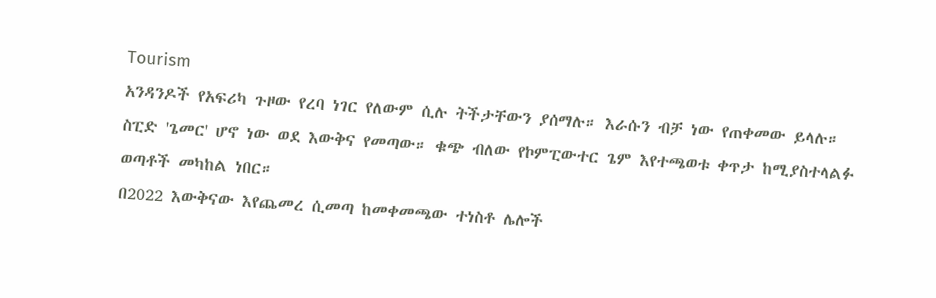Tourism
አንዳንዶች የአፍሪካ ጉዞው የረባ ነገር የለውም ሲሉ ትችታቸውን ያሰማሉ። እራሱን ብቻ ነው የጠቀመው ይላሉ።
ስፒድ 'ጌመር' ሆኖ ነው ወደ እውቅና የመጣው። ቁጭ ብለው የኮምፒውተር ጌም እየተጫወቱ ቀጥታ ከሚያስተላልፉ ወጣቶች መካከል ነበር።
በ2022 እውቅናው እየጨመረ ሲመጣ ከመቀመጫው ተነስቶ ሌሎች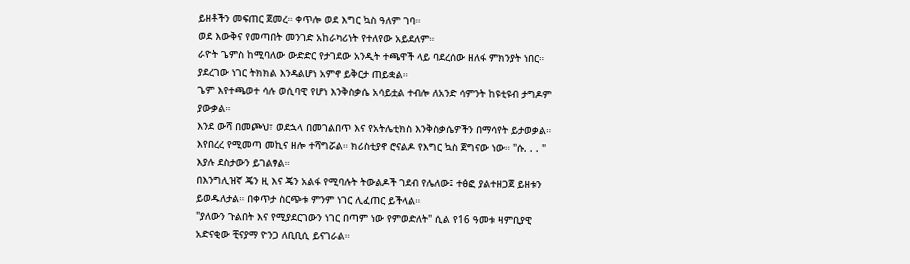ይዘቶችን መፍጠር ጀመረ። ቀጥሎ ወደ እግር ኳስ ዓለም ገባ።
ወደ እውቅና የመጣበት መንገድ አከራካሪነት የተለየው አይደለም።
ራዮት ጌምስ ከሚባለው ውድድር የታገደው አንዲት ተጫዋች ላይ ባደረሰው ዘለፋ ምክንያት ነበር። ያደረገው ነገር ትክክል እንዳልሆነ አምኖ ይቅርታ ጠይቋል።
ጌም እየተጫወተ ሳሉ ወሲባዊ የሆነ እንቅስቃሴ አሳይቷል ተብሎ ለአንድ ሳምንት ከዩቲዩብ ታግዶም ያውቃል።
እንደ ውሻ በመጮህ፣ ወደኋላ በመገልበጥ እና የአትሌቲክስ እንቅስቃሴዎችን በማሳየት ይታወቃል። እየበረረ የሚመጣ መኪና ዘሎ ተሻግሯል። ክሪስቲያኖ ሮናልዶ የእግር ኳስ ጀግናው ነው። "ሱ. . . " እያሉ ደስታውን ይገልፃል።
በእንግሊዝኛ ጄን ዚ እና ጄን አልፋ የሚባሉት ትውልዶች ገደብ የሌለው፤ ተፅፎ ያልተዘጋጀ ይዘቱን ይወዱለታል። በቀጥታ ስርጭቱ ምንም ነገር ሊፈጠር ይችላል።
"ያለውን ጉልበት እና የሚያደርገውን ነገር በጣም ነው የምወድለት" ሲል የ16 ዓመቱ ዛምቢያዊ አድናቂው ቺናያማ ዮንጋ ለቢቢሲ ይናገራል።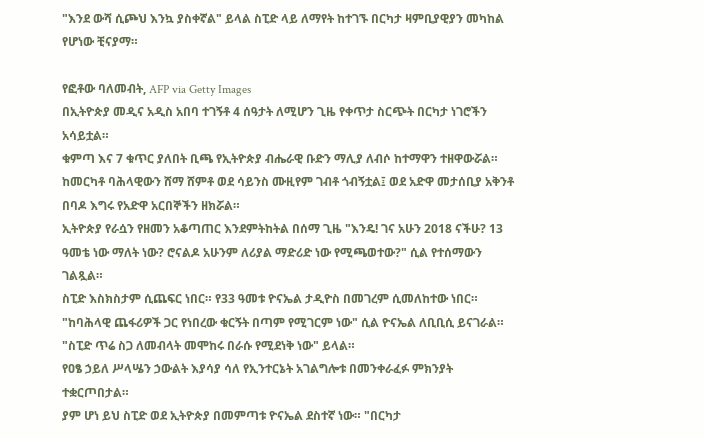"እንደ ውሻ ሲጮህ እንኳ ያስቀኛል" ይላል ስፒድ ላይ ለማየት ከተገኙ በርካታ ዛምቢያዊያን መካከል የሆነው ቺናያማ።

የፎቶው ባለመብት, AFP via Getty Images
በኢትዮጵያ መዲና አዲስ አበባ ተገኝቶ 4 ሰዓታት ለሚሆን ጊዜ የቀጥታ ስርጭት በርካታ ነገሮችን አሳይቷል።
ቁምጣ እና 7 ቁጥር ያለበት ቢጫ የኢትዮጵያ ብሔራዊ ቡድን ማሊያ ለብሶ ከተማዋን ተዘዋውሯል።
ከመርካቶ ባሕላዊውን ሸማ ሸምቶ ወደ ሳይንስ ሙዚየም ገብቶ ጎብኝቷል፤ ወደ አድዋ መታሰቢያ አቅንቶ በባዶ እግሩ የአድዋ አርበኞችን ዘክሯል።
ኢትዮጵያ የራሷን የዘመን አቆጣጠር እንደምትከትል በሰማ ጊዜ "እንዴ! ገና አሁን 2018 ናችሁ? 13 ዓመቴ ነው ማለት ነው? ሮናልዶ አሁንም ለሪያል ማድሪድ ነው የሚጫወተው?" ሲል የተሰማውን ገልጿል።
ስፒድ እስክስታም ሲጨፍር ነበር። የ33 ዓመቱ ዮናኤል ታዲዮስ በመገረም ሲመለከተው ነበር።
"ከባሕላዊ ጨፋሪዎች ጋር የነበረው ቁርኝት በጣም የሚገርም ነው" ሲል ዮናኤል ለቢቢሲ ይናገራል። "ስፒድ ጥሬ ስጋ ለመብላት መሞከሩ በራሱ የሚደነቅ ነው" ይላል።
የዐፄ ኃይለ ሥላሤን ኃውልት እያሳያ ሳለ የኢንተርኔት አገልግሎቱ በመንቀራፈፉ ምክንያት ተቋርጦበታል።
ያም ሆነ ይህ ስፒድ ወደ ኢትዮጵያ በመምጣቱ ዮናኤል ደስተኛ ነው። "በርካታ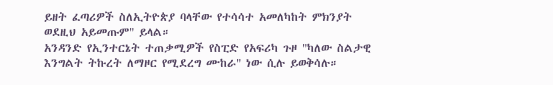ይዘት ፈጣሪዎች ስለኢትዮጵያ ባላቸው የተሳሳተ አመለካከት ምክንያት ወደዚህ አይመጡም" ይላል።
አንዳንድ የኢንተርኔት ተጠቃሚዎች የስፒድ የአፍሪካ ጉዞ "ካለው ስልታዊ እንግልት ትኩረት ለማዞር የሚደረግ ሙከራ" ነው ሲሉ ይወቅሳሉ።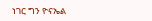ነገር ግን ዮናኤል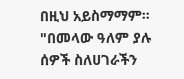በዚህ አይስማማም። "በመላው ዓለም ያሉ ሰዎች ስለሀገራችን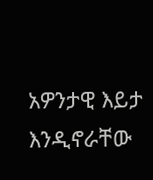አዎንታዊ እይታ እንዲኖራቸው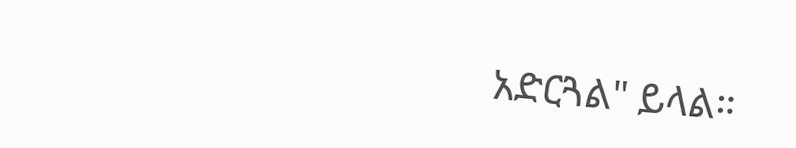አድርጓል" ይላል።